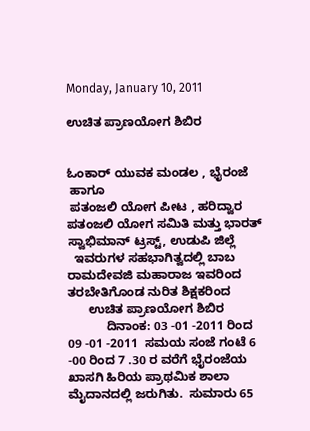Monday, January 10, 2011

ಉಚಿತ ಪ್ರಾಣಯೋಗ ಶಿಬಿರ


ಓಂಕಾರ್ ಯುವಕ ಮಂಡಲ , ಭೈರಂಜೆ
 ಹಾಗೂ
 ಪತಂಜಲಿ ಯೋಗ ಪೀಟ , ಹರಿದ್ವಾರ ಪತಂಜಲಿ ಯೋಗ ಸಮಿತಿ ಮತ್ತು ಭಾರತ್ ಸ್ವಾಭಿಮಾನ್ ಟ್ರಸ್ಟ್, ಉಡುಪಿ ಜಿಲ್ಲೆ
  ಇವರುಗಳ ಸಹಭಾಗಿತ್ವದಲ್ಲಿ ಬಾಬ ರಾಮದೇವಜಿ ಮಹಾರಾಜ ಇವರಿಂದ ತರಬೇತಿಗೊಂಡ ನುರಿತ ಶಿಕ್ಷಕರಿಂದ
      ಉಚಿತ ಪ್ರಾಣಯೋಗ ಶಿಬಿರ
           ದಿನಾಂಕ: 03 -01 -2011 ರಿಂದ 09 -01 -2011  ಸಮಯ ಸಂಜೆ ಗಂಟೆ 6 -00 ರಿಂದ 7 .30 ರ ವರೆಗೆ ಭೈರಂಜೆಯ ಖಾಸಗಿ ಹಿರಿಯ ಪ್ರಾಥಮಿಕ ಶಾಲಾ ಮೈದಾನದಲ್ಲಿ ಜರುಗಿತು.  ಸುಮಾರು 65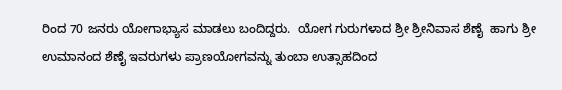ರಿಂದ 70 ಜನರು ಯೋಗಾಭ್ಯಾಸ ಮಾಡಲು ಬಂದಿದ್ದರು.  ಯೋಗ ಗುರುಗಳಾದ ಶ್ರೀ ಶ್ರೀನಿವಾಸ ಶೆಣೈ  ಹಾಗು ಶ್ರೀ ಉಮಾನಂದ ಶೆಣೈ ಇವರುಗಳು ಪ್ರಾಣಯೋಗವನ್ನು ತುಂಬಾ ಉತ್ಸಾಹದಿಂದ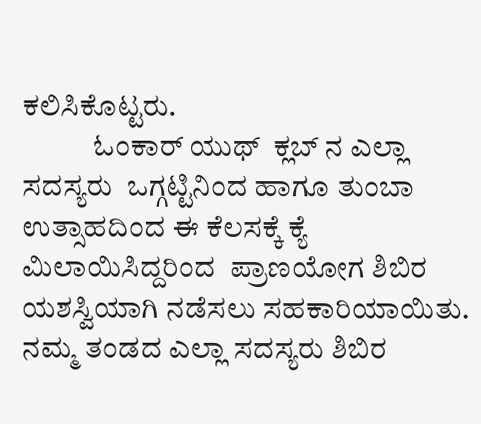ಕಲಿಸಿಕೊಟ್ಟರು.
            ಓಂಕಾರ್ ಯುಥ್  ಕ್ಲಬ್ ನ ಎಲ್ಲಾ ಸದಸ್ಯರು  ಒಗ್ಗಟ್ಟಿನಿಂದ ಹಾಗೂ ತುಂಬಾ ಉತ್ಸಾಹದಿಂದ ಈ ಕೆಲಸಕ್ಕೆ ಕ್ಯೆ    ಮಿಲಾಯಿಸಿದ್ದರಿಂದ  ಪ್ರಾಣಯೋಗ ಶಿಬಿರ ಯಶಸ್ವಿಯಾಗಿ ನಡೆಸಲು ಸಹಕಾರಿಯಾಯಿತು. ನಮ್ಮ ತಂಡದ ಎಲ್ಲಾ ಸದಸ್ಯರು ಶಿಬಿರ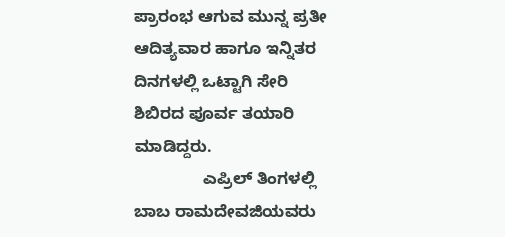ಪ್ರಾರಂಭ ಆಗುವ ಮುನ್ನ ಪ್ರತೀ ಆದಿತ್ಯವಾರ ಹಾಗೂ ಇನ್ನಿತರ ದಿನಗಳಲ್ಲಿ ಒಟ್ಟಾಗಿ ಸೇರಿ ಶಿಬಿರದ ಪೂರ್ವ ತಯಾರಿ ಮಾಡಿದ್ದರು.
               ಎಪ್ರಿಲ್ ತಿಂಗಳಲ್ಲಿ ಬಾಬ ರಾಮದೇವಜಿಯವರು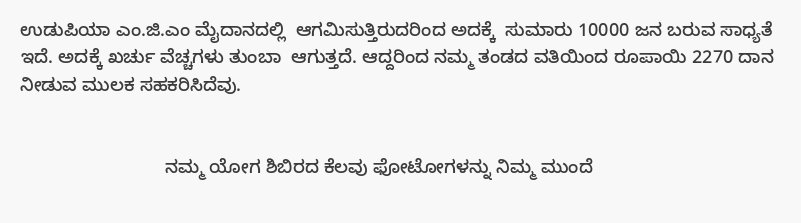ಉಡುಪಿಯಾ ಎಂ.ಜಿ.ಎಂ ಮೈದಾನದಲ್ಲಿ  ಆಗಮಿಸುತ್ತಿರುದರಿಂದ ಅದಕ್ಕೆ  ಸುಮಾರು 10000 ಜನ ಬರುವ ಸಾಧ್ಯತೆ ಇದೆ. ಅದಕ್ಕೆ ಖರ್ಚು ವೆಚ್ಚಗಳು ತುಂಬಾ  ಆಗುತ್ತದೆ. ಆದ್ದರಿಂದ ನಮ್ಮ ತಂಡದ ವತಿಯಿಂದ ರೂಪಾಯಿ 2270 ದಾನ ನೀಡುವ ಮುಲಕ ಸಹಕರಿಸಿದೆವು.


                            ನಮ್ಮ ಯೋಗ ಶಿಬಿರದ ಕೆಲವು ಫೋಟೋಗಳನ್ನು ನಿಮ್ಮ ಮುಂದೆ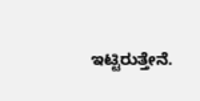ಇಟ್ಟಿರುತ್ತೇನೆ.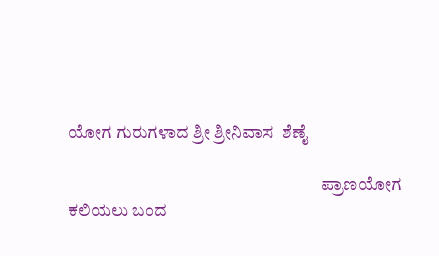ಯೋಗ ಗುರುಗಳಾದ ಶ್ರೀ ಶ್ರೀನಿವಾಸ  ಶೆಣೈ

                                                                        ಪ್ರಾಣಯೋಗ ಕಲಿಯಲು ಬಂದ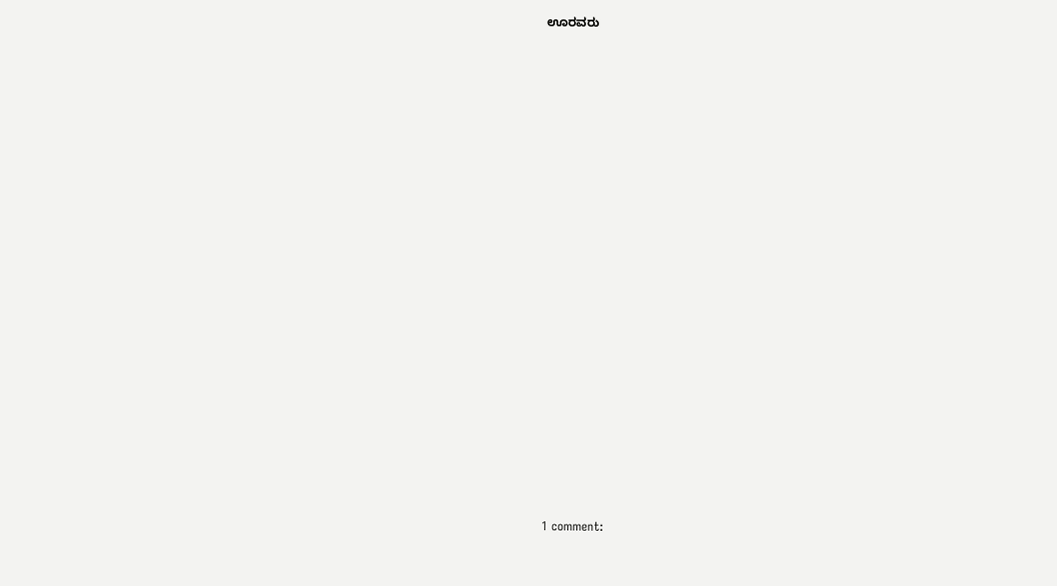ಊರವರು



























1 comment: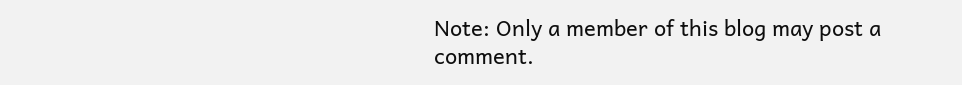Note: Only a member of this blog may post a comment.